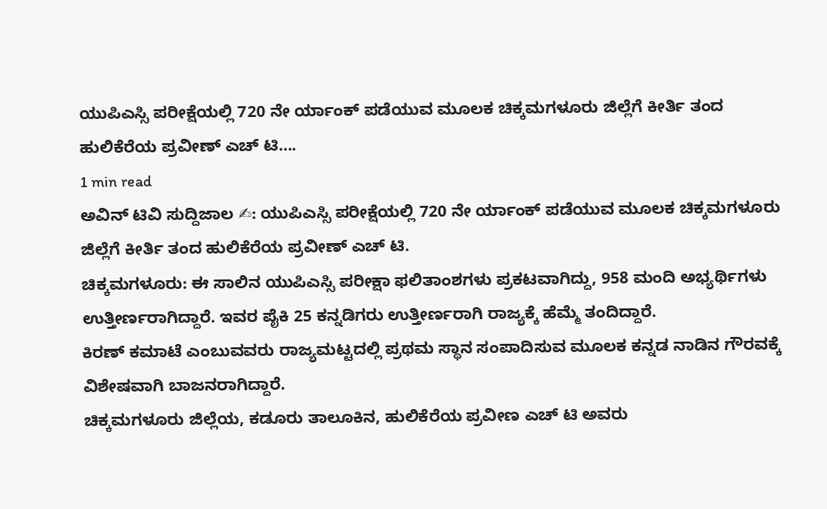ಯುಪಿಎಸ್ಸಿ ಪರೀಕ್ಷೆಯಲ್ಲಿ 720 ನೇ ರ್ಯಾಂಕ್ ಪಡೆಯುವ ಮೂಲಕ ಚಿಕ್ಕಮಗಳೂರು ಜಿಲ್ಲೆಗೆ ಕೀರ್ತಿ ತಂದ ಹುಲಿಕೆರೆಯ ಪ್ರವೀಣ್ ಎಚ್ ಟಿ….
1 min read
ಅವಿನ್ ಟಿವಿ ಸುದ್ದಿಜಾಲ ✍: ಯುಪಿಎಸ್ಸಿ ಪರೀಕ್ಷೆಯಲ್ಲಿ 720 ನೇ ರ್ಯಾಂಕ್ ಪಡೆಯುವ ಮೂಲಕ ಚಿಕ್ಕಮಗಳೂರು ಜಿಲ್ಲೆಗೆ ಕೀರ್ತಿ ತಂದ ಹುಲಿಕೆರೆಯ ಪ್ರವೀಣ್ ಎಚ್ ಟಿ.
ಚಿಕ್ಕಮಗಳೂರು: ಈ ಸಾಲಿನ ಯುಪಿಎಸ್ಸಿ ಪರೀಕ್ಷಾ ಫಲಿತಾಂಶಗಳು ಪ್ರಕಟವಾಗಿದ್ದು, 958 ಮಂದಿ ಅಭ್ಯರ್ಥಿಗಳು ಉತ್ತೀರ್ಣರಾಗಿದ್ದಾರೆ. ಇವರ ಪೈಕಿ 25 ಕನ್ನಡಿಗರು ಉತ್ತೀರ್ಣರಾಗಿ ರಾಜ್ಯಕ್ಕೆ ಹೆಮ್ಮೆ ತಂದಿದ್ದಾರೆ.
ಕಿರಣ್ ಕಮಾಟೆ ಎಂಬುವವರು ರಾಜ್ಯಮಟ್ಟದಲ್ಲಿ ಪ್ರಥಮ ಸ್ಥಾನ ಸಂಪಾದಿಸುವ ಮೂಲಕ ಕನ್ನಡ ನಾಡಿನ ಗೌರವಕ್ಕೆ ವಿಶೇಷವಾಗಿ ಬಾಜನರಾಗಿದ್ದಾರೆ.
ಚಿಕ್ಕಮಗಳೂರು ಜಿಲ್ಲೆಯ, ಕಡೂರು ತಾಲೂಕಿನ, ಹುಲಿಕೆರೆಯ ಪ್ರವೀಣ ಎಚ್ ಟಿ ಅವರು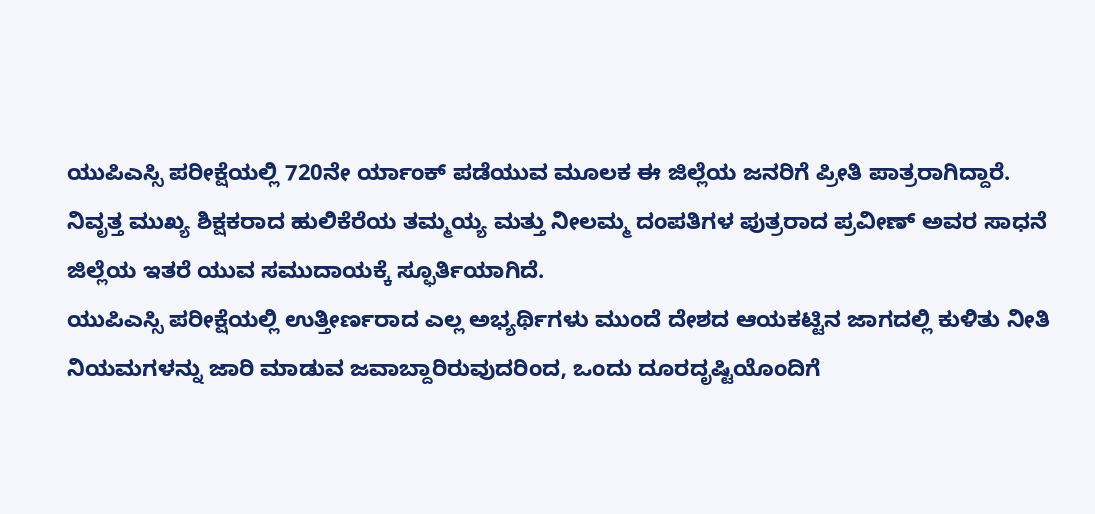ಯುಪಿಎಸ್ಸಿ ಪರೀಕ್ಷೆಯಲ್ಲಿ 720ನೇ ರ್ಯಾಂಕ್ ಪಡೆಯುವ ಮೂಲಕ ಈ ಜಿಲ್ಲೆಯ ಜನರಿಗೆ ಪ್ರೀತಿ ಪಾತ್ರರಾಗಿದ್ದಾರೆ.
ನಿವೃತ್ತ ಮುಖ್ಯ ಶಿಕ್ಷಕರಾದ ಹುಲಿಕೆರೆಯ ತಮ್ಮಯ್ಯ ಮತ್ತು ನೀಲಮ್ಮ ದಂಪತಿಗಳ ಪುತ್ರರಾದ ಪ್ರವೀಣ್ ಅವರ ಸಾಧನೆ ಜಿಲ್ಲೆಯ ಇತರೆ ಯುವ ಸಮುದಾಯಕ್ಕೆ ಸ್ಫೂರ್ತಿಯಾಗಿದೆ.
ಯುಪಿಎಸ್ಸಿ ಪರೀಕ್ಷೆಯಲ್ಲಿ ಉತ್ತೀರ್ಣರಾದ ಎಲ್ಲ ಅಭ್ಯರ್ಥಿಗಳು ಮುಂದೆ ದೇಶದ ಆಯಕಟ್ಟಿನ ಜಾಗದಲ್ಲಿ ಕುಳಿತು ನೀತಿ ನಿಯಮಗಳನ್ನು ಜಾರಿ ಮಾಡುವ ಜವಾಬ್ದಾರಿರುವುದರಿಂದ, ಒಂದು ದೂರದೃಷ್ಟಿಯೊಂದಿಗೆ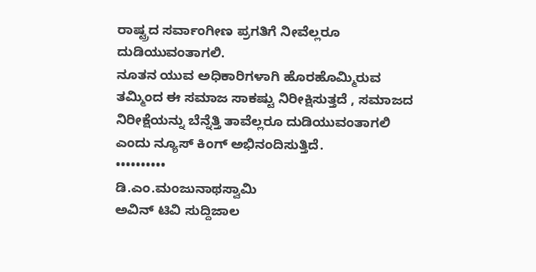ರಾಷ್ಟ್ರದ ಸರ್ವಾಂಗೀಣ ಪ್ರಗತಿಗೆ ನೀವೆಲ್ಲರೂ ದುಡಿಯುವಂತಾಗಲಿ.
ನೂತನ ಯುವ ಅಧಿಕಾರಿಗಳಾಗಿ ಹೊರಹೊಮ್ಮಿರುವ ತಮ್ಮಿಂದ ಈ ಸಮಾಜ ಸಾಕಷ್ಟು ನಿರೀಕ್ಷಿಸುತ್ತದೆ , ಸಮಾಜದ ನಿರೀಕ್ಷೆಯನ್ನು ಬೆನ್ನೆತ್ತಿ ತಾವೆಲ್ಲರೂ ದುಡಿಯುವಂತಾಗಲಿ ಎಂದು ನ್ಯೂಸ್ ಕಿಂಗ್ ಅಭಿನಂದಿಸುತ್ತಿದೆ.
••••••••••
ಡಿ.ಎಂ.ಮಂಜುನಾಥಸ್ವಾಮಿ
ಅವಿನ್ ಟಿವಿ ಸುದ್ದಿಜಾಲ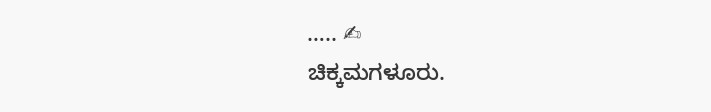….. ✍
ಚಿಕ್ಕಮಗಳೂರು.